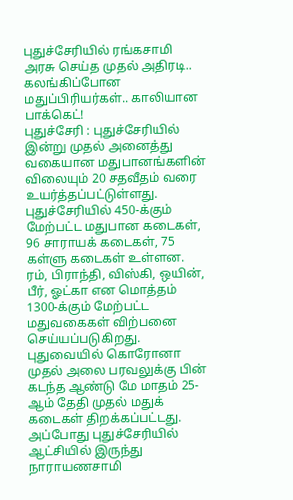புதுச்சேரியில் ரங்கசாமி அரசு செய்த முதல் அதிரடி.. கலங்கிப்போன மதுப்பிரியர்கள்.. காலியான பாக்கெட்!
புதுச்சேரி : புதுச்சேரியில் இன்று முதல் அனைத்து வகையான மதுபானங்களின் விலையும் 20 சதவீதம் வரை உயர்த்தப்பட்டுள்ளது.
புதுச்சேரியில் 450-க்கும் மேற்பட்ட மதுபான கடைகள், 96 சாராயக் கடைகள், 75 கள்ளு கடைகள் உள்ளன. ரம், பிராந்தி, விஸ்கி, ஒயின், பீர், ஓட்கா என மொத்தம் 1300-க்கும் மேற்பட்ட மதுவகைகள் விற்பனை செய்யப்படுகிறது.
புதுவையில் கொரோனா முதல் அலை பரவலுக்கு பின் கடந்த ஆண்டு மே மாதம் 25-ஆம் தேதி முதல் மதுக் கடைகள் திறக்கப்பட்டது. அப்போது புதுச்சேரியில் ஆட்சியில் இருந்து நாராயணசாமி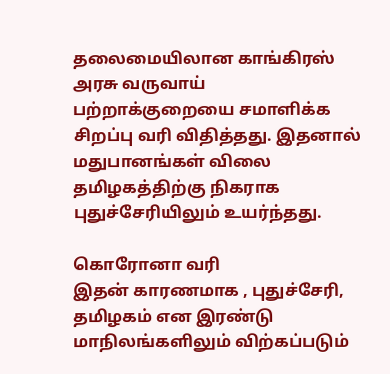தலைமையிலான காங்கிரஸ் அரசு வருவாய் பற்றாக்குறையை சமாளிக்க சிறப்பு வரி விதித்தது. இதனால் மதுபானங்கள் விலை தமிழகத்திற்கு நிகராக புதுச்சேரியிலும் உயர்ந்தது.

கொரோனா வரி
இதன் காரணமாக , புதுச்சேரி, தமிழகம் என இரண்டு மாநிலங்களிலும் விற்கப்படும்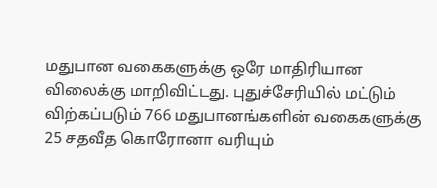மதுபான வகைகளுக்கு ஒரே மாதிரியான விலைக்கு மாறிவிட்டது. புதுச்சேரியில் மட்டும் விற்கப்படும் 766 மதுபானங்களின் வகைகளுக்கு 25 சதவீத கொரோனா வரியும்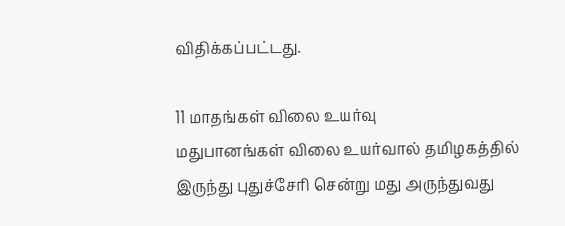விதிக்கப்பட்டது.

11 மாதங்கள் விலை உயர்வு
மதுபானங்கள் விலை உயர்வால் தமிழகத்தில் இருந்து புதுச்சேரி சென்று மது அருந்துவது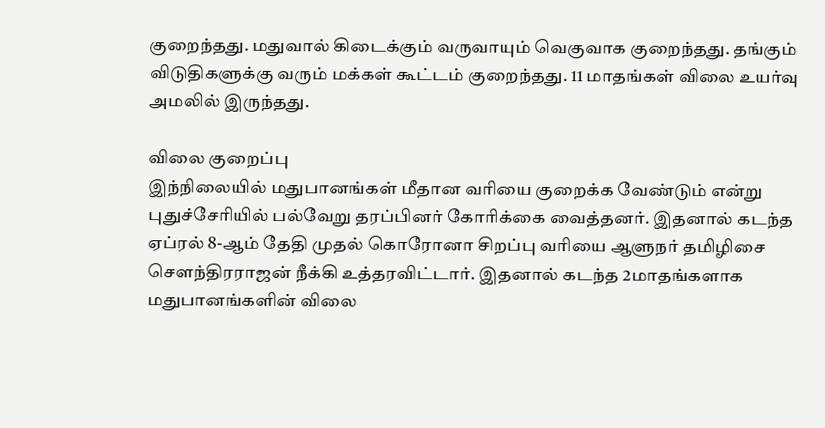குறைந்தது. மதுவால் கிடைக்கும் வருவாயும் வெகுவாக குறைந்தது. தங்கும் விடுதிகளுக்கு வரும் மக்கள் கூட்டம் குறைந்தது. 11 மாதங்கள் விலை உயர்வு அமலில் இருந்தது.

விலை குறைப்பு
இந்நிலையில் மதுபானங்கள் மீதான வரியை குறைக்க வேண்டும் என்று புதுச்சேரியில் பல்வேறு தரப்பினர் கோரிக்கை வைத்தனர். இதனால் கடந்த ஏப்ரல் 8-ஆம் தேதி முதல் கொரோனா சிறப்பு வரியை ஆளுநர் தமிழிசை சௌந்திரராஜன் நீக்கி உத்தரவிட்டார். இதனால் கடந்த 2மாதங்களாக மதுபானங்களின் விலை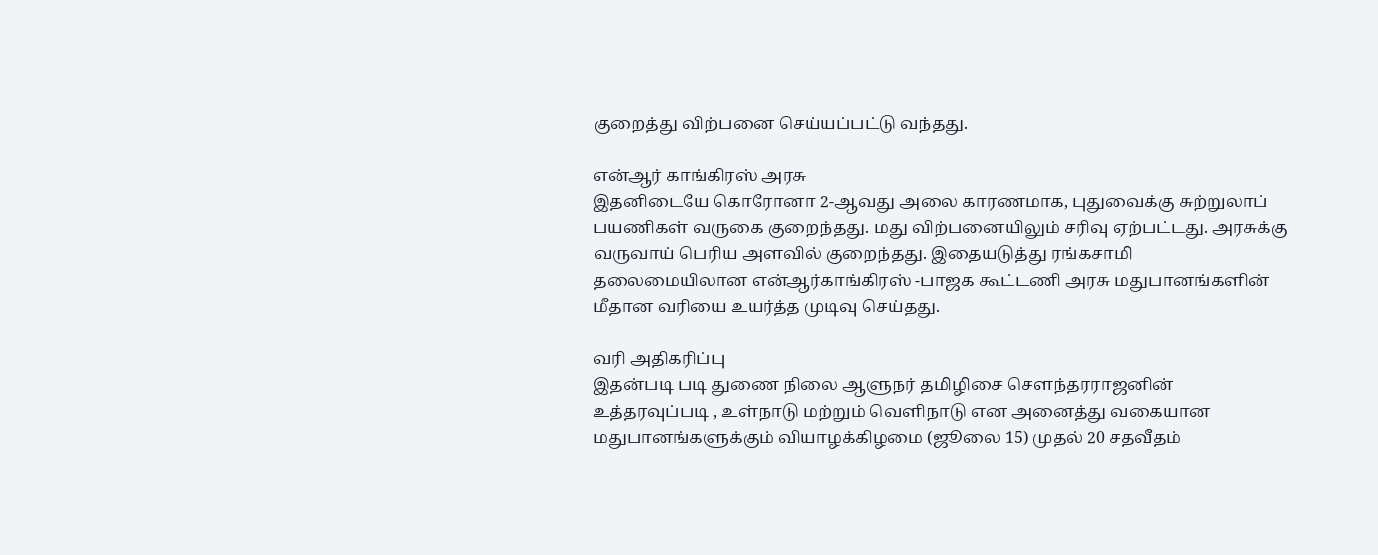குறைத்து விற்பனை செய்யப்பட்டு வந்தது.

என்ஆர் காங்கிரஸ் அரசு
இதனிடையே கொரோனா 2-ஆவது அலை காரணமாக, புதுவைக்கு சுற்றுலாப் பயணிகள் வருகை குறைந்தது. மது விற்பனையிலும் சரிவு ஏற்பட்டது. அரசுக்கு வருவாய் பெரிய அளவில் குறைந்தது. இதையடுத்து ரங்கசாமி தலைமையிலான என்ஆர்காங்கிரஸ் -பாஜக கூட்டணி அரசு மதுபானங்களின் மீதான வரியை உயர்த்த முடிவு செய்தது.

வரி அதிகரிப்பு
இதன்படி படி துணை நிலை ஆளுநர் தமிழிசை செளந்தரராஜனின் உத்தரவுப்படி , உள்நாடு மற்றும் வெளிநாடு என அனைத்து வகையான மதுபானங்களுக்கும் வியாழக்கிழமை (ஜூலை 15) முதல் 20 சதவீதம்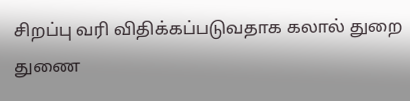சிறப்பு வரி விதிக்கப்படுவதாக கலால் துறை துணை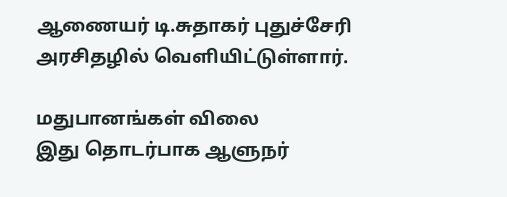ஆணையர் டி.சுதாகர் புதுச்சேரி அரசிதழில் வெளியிட்டுள்ளார்.

மதுபானங்கள் விலை
இது தொடர்பாக ஆளுநர்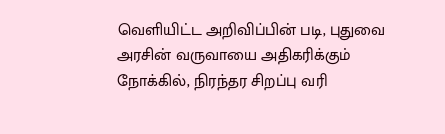வெளியிட்ட அறிவிப்பின் படி, புதுவை அரசின் வருவாயை அதிகரிக்கும் நோக்கில், நிரந்தர சிறப்பு வரி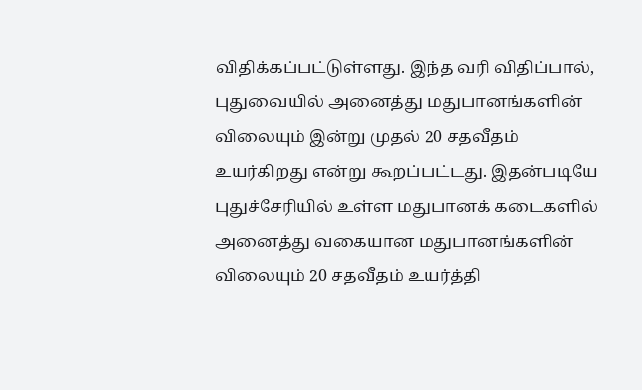விதிக்கப்பட்டுள்ளது. இந்த வரி விதிப்பால், புதுவையில் அனைத்து மதுபானங்களின் விலையும் இன்று முதல் 20 சதவீதம் உயர்கிறது என்று கூறப்பட்டது. இதன்படியே புதுச்சேரியில் உள்ள மதுபானக் கடைகளில் அனைத்து வகையான மதுபானங்களின் விலையும் 20 சதவீதம் உயர்த்தி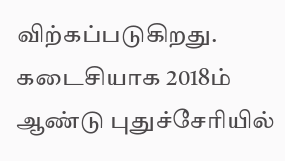விற்கப்படுகிறது. கடைசியாக 2018ம் ஆண்டு புதுச்சேரியில்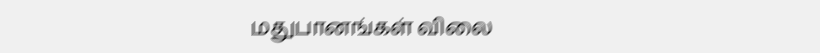மதுபானங்கள் விலை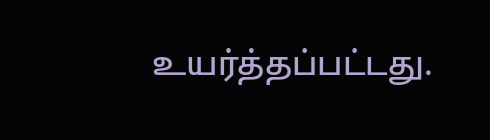உயர்த்தப்பட்டது.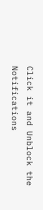Click it and Unblock the Notifications